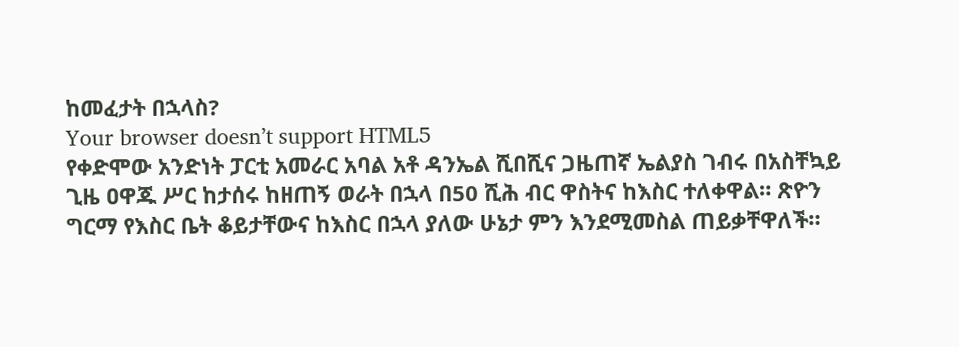ከመፈታት በኋላስ?
Your browser doesn’t support HTML5
የቀድሞው አንድነት ፓርቲ አመራር አባል አቶ ዳንኤል ሺበሺና ጋዜጠኛ ኤልያስ ገብሩ በአስቸኳይ ጊዜ ዐዋጁ ሥር ከታሰሩ ከዘጠኝ ወራት በኋላ በ50 ሺሕ ብር ዋስትና ከእስር ተለቀዋል። ጽዮን ግርማ የእስር ቤት ቆይታቸውና ከእስር በኋላ ያለው ሁኔታ ምን እንደሚመስል ጠይቃቸዋለች።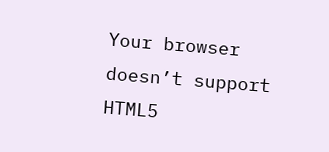Your browser doesn’t support HTML5